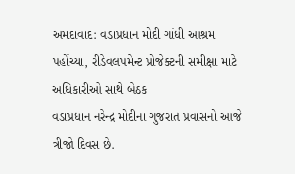અમદાવાદ: વડાપ્રધાન મોદી ગાંધી આશ્રમ પહોંચ્યા, રીડેવલપમેન્ટ પ્રોજેક્ટની સમીક્ષા માટે અધિકારીઓ સાથે બેઠક
વડાપ્રધાન નરેન્દ્ર મોદીના ગુજરાત પ્રવાસનો આજે ત્રીજો દિવસ છે.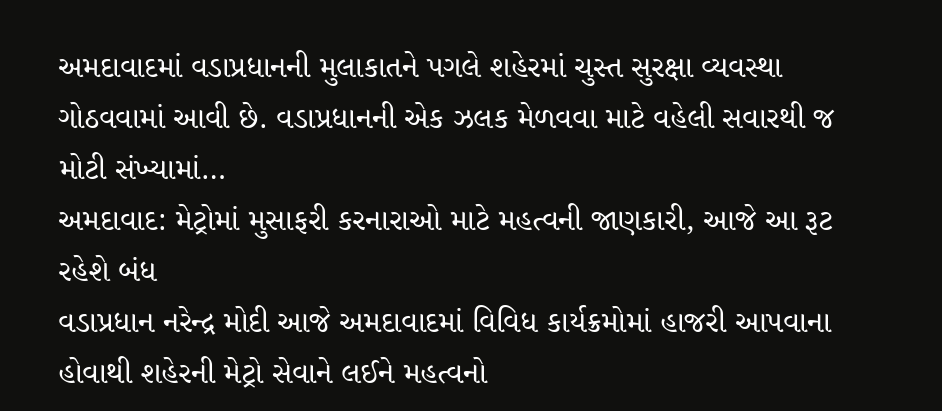અમદાવાદમાં વડાપ્રધાનની મુલાકાતને પગલે શહેરમાં ચુસ્ત સુરક્ષા વ્યવસ્થા ગોઠવવામાં આવી છે. વડાપ્રધાનની એક ઝલક મેળવવા માટે વહેલી સવારથી જ મોટી સંખ્યામાં…
અમદાવાદ: મેટ્રોમાં મુસાફરી કરનારાઓ માટે મહત્વની જાણકારી, આજે આ રૂટ રહેશે બંધ
વડાપ્રધાન નરેન્દ્ર મોદી આજે અમદાવાદમાં વિવિધ કાર્યક્રમોમાં હાજરી આપવાના હોવાથી શહેરની મેટ્રો સેવાને લઈને મહત્વનો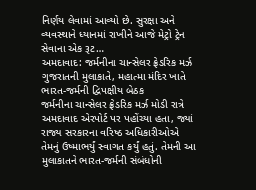નિર્ણય લેવામાં આવ્યો છે. સુરક્ષા અને વ્યવસ્થાને ધ્યાનમાં રાખીને આજે મેટ્રો ટ્રેન સેવાના એક રૂટ…
અમદાવાદ: જર્મનીના ચાન્સેલર ફ્રેડરિક મર્ઝ ગુજરાતની મુલાકાતે, મહાત્મા મંદિર ખાતે ભારત-જર્મની દ્વિપક્ષીય બેઠક
જર્મનીના ચાન્સેલર ફ્રેડરિક મર્ઝ મોડી રાત્રે અમદાવાદ એરપોર્ટ પર પહોંચ્યા હતા, જ્યાં રાજ્ય સરકારના વરિષ્ઠ અધિકારીઓએ તેમનું ઉષ્માભર્યું સ્વાગત કર્યું હતું. તેમની આ મુલાકાતને ભારત-જર્મની સંબંધોની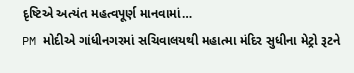દૃષ્ટિએ અત્યંત મહત્વપૂર્ણ માનવામાં…
PM મોદીએ ગાંધીનગરમાં સચિવાલયથી મહાત્મા મંદિર સુધીના મેટ્રો રૂટને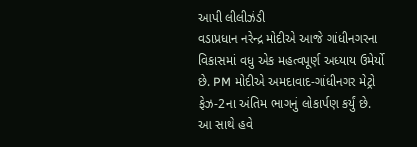આપી લીલીઝંડી
વડાપ્રધાન નરેન્દ્ર મોદીએ આજે ગાંધીનગરના વિકાસમાં વધુ એક મહત્વપૂર્ણ અધ્યાય ઉમેર્યો છે. PM મોદીએ અમદાવાદ-ગાંધીનગર મેટ્રો ફેઝ-2ના અંતિમ ભાગનું લોકાર્પણ કર્યું છે. આ સાથે હવે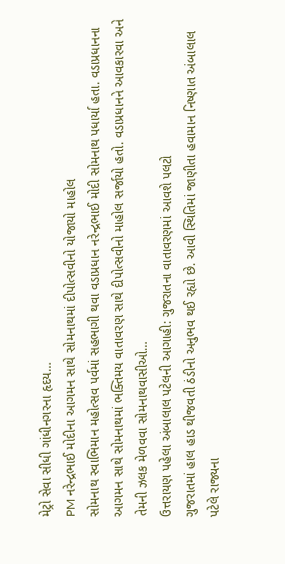મેટ્રો સેવા સીધી ગાંધીનગરના હૃદય…
PM નરેન્દ્રભાઈ મોદીના આગમન સાથે સોમનાથમાં દીપોત્સવીનો યોજાયો માહોલ
સોમનાથ સ્વાભિમાન મહોત્સવ પર્વમાં સહભાગી થવા વડાપ્રધાન નરેન્દ્રભાઈ મોદી સોમનાથ પધાર્યા હતા. વડાપ્રધાનના આગમન સાથે સોમનાથમાં ભક્તિમય વાતાવરણ સાથે દીપોત્સવીનો માહોલ સર્જાયો હતો. વડાપ્રધાનને આવકારવા અને તેમની ઝલક મેળવવા સોમનાથવાસીઓ…
ઉત્તરાયણ પહેલા અંબાલાલ પટેલની આગાહી: ગુજરાતના વાતાવરણમાં આવશે પલટો
ગુજરાતમાં હાલ હાડ થીજવતી ઠંડીનો અનુભવ થઈ રહ્યો છે. આવી સ્થિતિમાં જાણીતા હવામાન નિષ્ણાત અંબાલાલ પટેલે રાજ્યના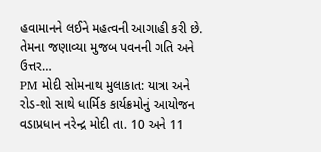હવામાનને લઈને મહત્વની આગાહી કરી છે. તેમના જણાવ્યા મુજબ પવનની ગતિ અને ઉત્તર…
PM મોદી સોમનાથ મુલાકાત: યાત્રા અને રોડ-શો સાથે ધાર્મિક કાર્યક્રમોનું આયોજન
વડાપ્રધાન નરેન્દ્ર મોદી તા. 10 અને 11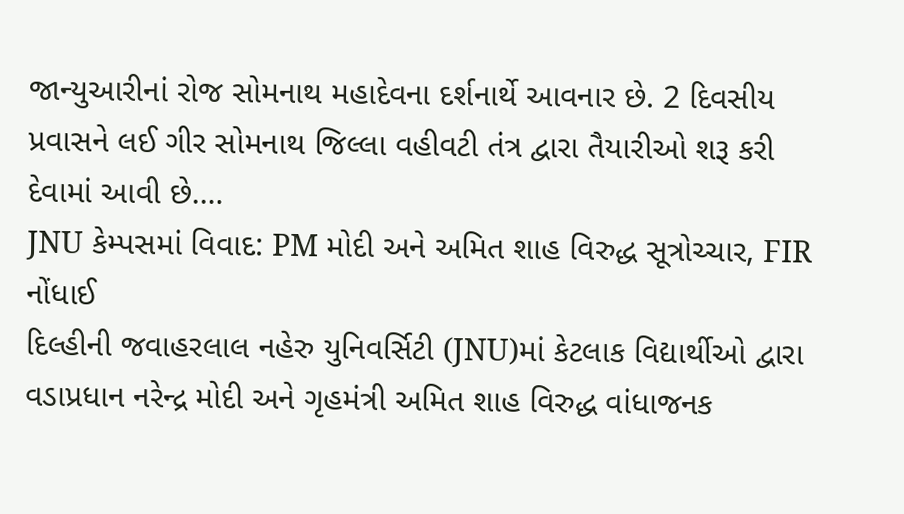જાન્યુઆરીનાં રોજ સોમનાથ મહાદેવના દર્શનાર્થે આવનાર છે. 2 દિવસીય પ્રવાસને લઈ ગીર સોમનાથ જિલ્લા વહીવટી તંત્ર દ્વારા તૈયારીઓ શરૂ કરી દેવામાં આવી છે.…
JNU કેમ્પસમાં વિવાદ: PM મોદી અને અમિત શાહ વિરુદ્ધ સૂત્રોચ્ચાર, FIR નોંધાઈ
દિલ્હીની જવાહરલાલ નહેરુ યુનિવર્સિટી (JNU)માં કેટલાક વિદ્યાર્થીઓ દ્વારા વડાપ્રધાન નરેન્દ્ર મોદી અને ગૃહમંત્રી અમિત શાહ વિરુદ્ધ વાંધાજનક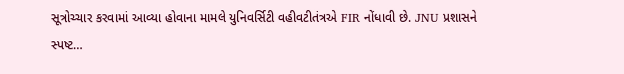સૂત્રોચ્ચાર કરવામાં આવ્યા હોવાના મામલે યુનિવર્સિટી વહીવટીતંત્રએ FIR નોંધાવી છે. JNU પ્રશાસને સ્પષ્ટ…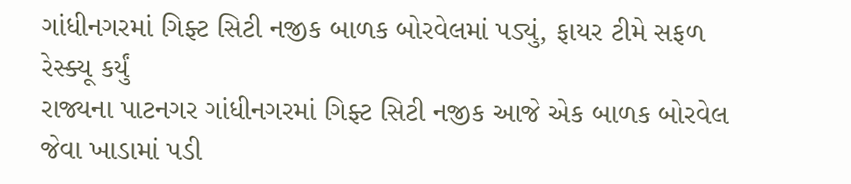ગાંધીનગરમાં ગિફ્ટ સિટી નજીક બાળક બોરવેલમાં પડ્યું, ફાયર ટીમે સફળ રેસ્ક્યૂ કર્યું
રાજ્યના પાટનગર ગાંધીનગરમાં ગિફ્ટ સિટી નજીક આજે એક બાળક બોરવેલ જેવા ખાડામાં પડી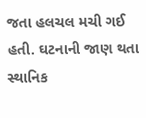જતા હલચલ મચી ગઈ હતી. ઘટનાની જાણ થતા સ્થાનિક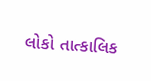લોકો તાત્કાલિક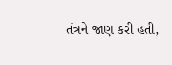તંત્રને જાણ કરી હતી,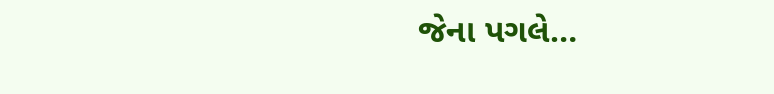જેના પગલે…